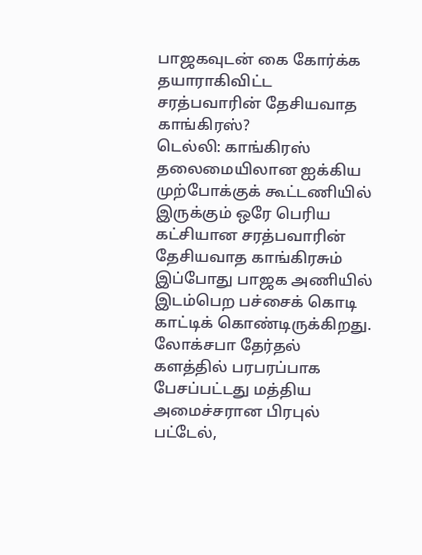பாஜகவுடன் கை கோர்க்க தயாராகிவிட்ட சரத்பவாரின் தேசியவாத காங்கிரஸ்?
டெல்லி: காங்கிரஸ் தலைமையிலான ஐக்கிய முற்போக்குக் கூட்டணியில் இருக்கும் ஒரே பெரிய கட்சியான சரத்பவாரின் தேசியவாத காங்கிரசும் இப்போது பாஜக அணியில் இடம்பெற பச்சைக் கொடி காட்டிக் கொண்டிருக்கிறது.
லோக்சபா தேர்தல் களத்தில் பரபரப்பாக பேசப்பட்டது மத்திய அமைச்சரான பிரபுல் பட்டேல்,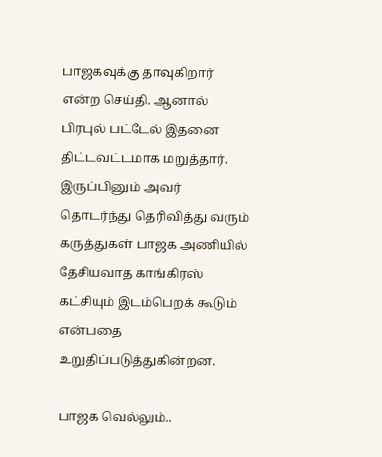பாஜகவுக்கு தாவுகிறார் என்ற செய்தி. ஆனால் பிரபுல் பட்டேல் இதனை திட்டவட்டமாக மறுத்தார்.
இருப்பினும் அவர் தொடர்ந்து தெரிவித்து வரும் கருத்துகள் பாஜக அணியில் தேசியவாத காங்கிரஸ் கட்சியும் இடம்பெறக் கூடும் என்பதை உறுதிப்படுத்துகின்றன.

பாஜக வெல்லும்..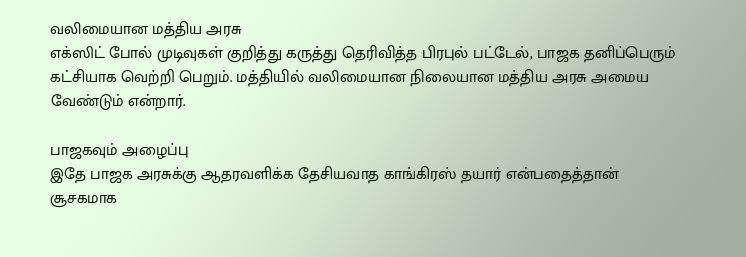வலிமையான மத்திய அரசு
எக்ஸிட் போல் முடிவுகள் குறித்து கருத்து தெரிவித்த பிரபுல் பட்டேல், பாஜக தனிப்பெரும் கட்சியாக வெற்றி பெறும். மத்தியில் வலிமையான நிலையான மத்திய அரசு அமைய வேண்டும் என்றார்.

பாஜகவும் அழைப்பு
இதே பாஜக அரசுக்கு ஆதரவளிக்க தேசியவாத காங்கிரஸ் தயார் என்பதைத்தான் சூசகமாக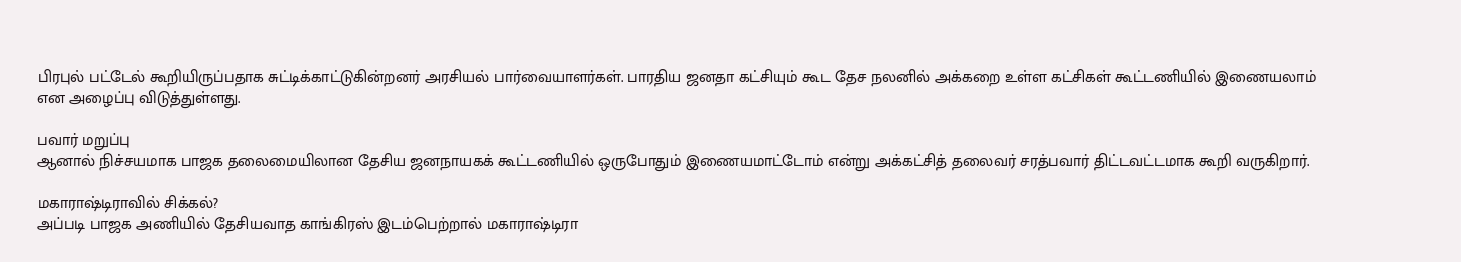பிரபுல் பட்டேல் கூறியிருப்பதாக சுட்டிக்காட்டுகின்றனர் அரசியல் பார்வையாளர்கள். பாரதிய ஜனதா கட்சியும் கூட தேச நலனில் அக்கறை உள்ள கட்சிகள் கூட்டணியில் இணையலாம் என அழைப்பு விடுத்துள்ளது.

பவார் மறுப்பு
ஆனால் நிச்சயமாக பாஜக தலைமையிலான தேசிய ஜனநாயகக் கூட்டணியில் ஒருபோதும் இணையமாட்டோம் என்று அக்கட்சித் தலைவர் சரத்பவார் திட்டவட்டமாக கூறி வருகிறார்.

மகாராஷ்டிராவில் சிக்கல்?
அப்படி பாஜக அணியில் தேசியவாத காங்கிரஸ் இடம்பெற்றால் மகாராஷ்டிரா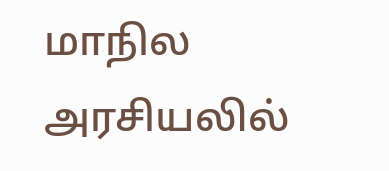மாநில அரசியலில்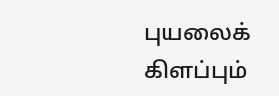புயலைக் கிளப்பும்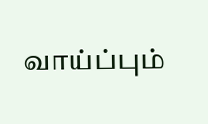வாய்ப்பும்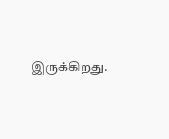இருக்கிறது.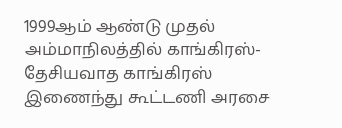1999ஆம் ஆண்டு முதல் அம்மாநிலத்தில் காங்கிரஸ்- தேசியவாத காங்கிரஸ் இணைந்து கூட்டணி அரசை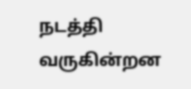நடத்தி வருகின்றன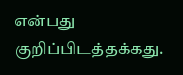என்பது குறிப்பிடத்தக்கது.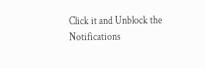Click it and Unblock the Notifications